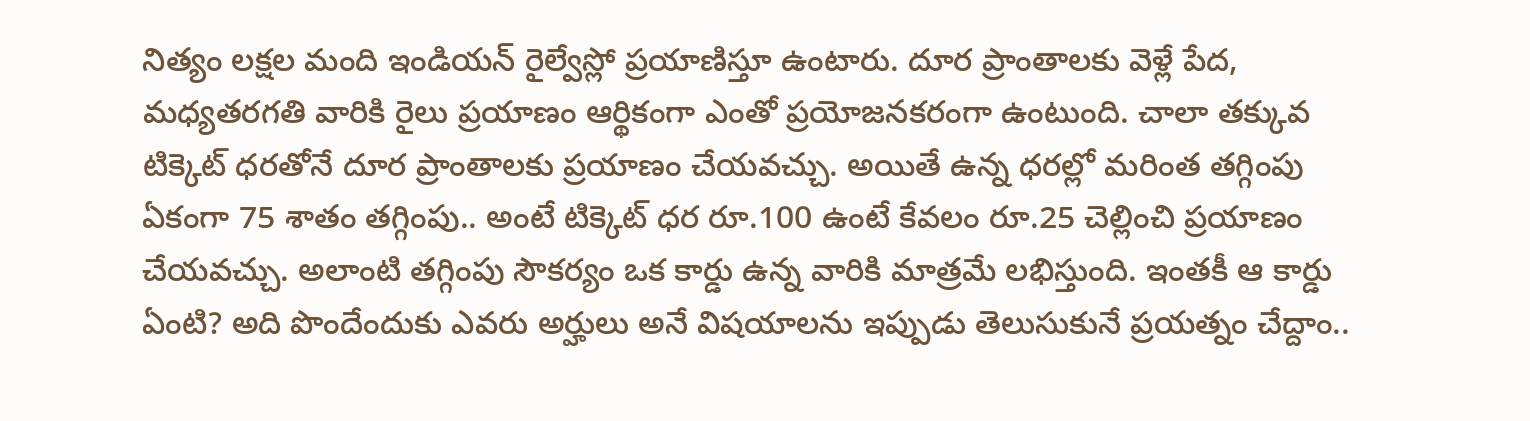నిత్యం లక్షల మంది ఇండియన్ రైల్వేస్లో ప్రయాణిస్తూ ఉంటారు. దూర ప్రాంతాలకు వెళ్లే పేద, మధ్యతరగతి వారికి రైలు ప్రయాణం ఆర్థికంగా ఎంతో ప్రయోజనకరంగా ఉంటుంది. చాలా తక్కువ టిక్కెట్ ధరతోనే దూర ప్రాంతాలకు ప్రయాణం చేయవచ్చు. అయితే ఉన్న ధరల్లో మరింత తగ్గింపు ఏకంగా 75 శాతం తగ్గింపు.. అంటే టిక్కెట్ ధర రూ.100 ఉంటే కేవలం రూ.25 చెల్లించి ప్రయాణం చేయవచ్చు. అలాంటి తగ్గింపు సౌకర్యం ఒక కార్డు ఉన్న వారికి మాత్రమే లభిస్తుంది. ఇంతకీ ఆ కార్డు ఏంటి? అది పొందేందుకు ఎవరు అర్హులు అనే విషయాలను ఇప్పుడు తెలుసుకునే ప్రయత్నం చేద్దాం..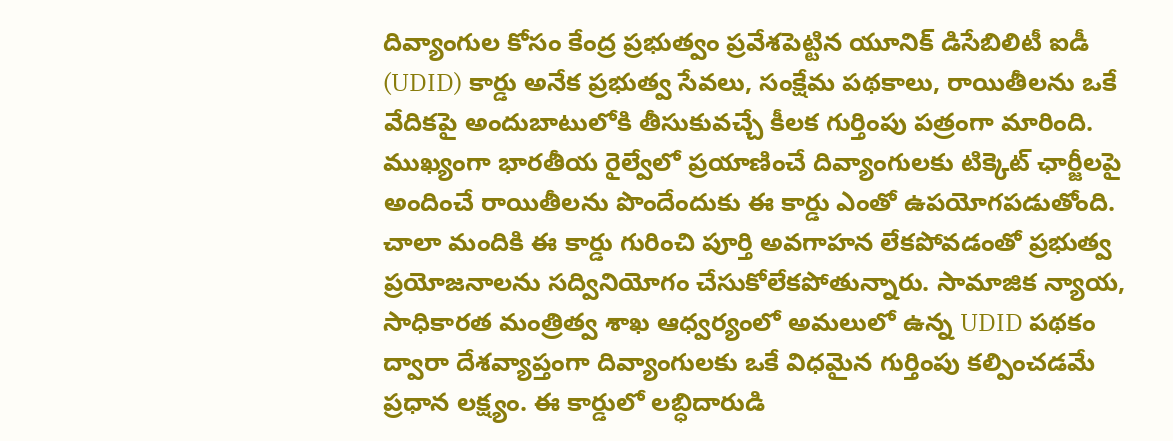దివ్యాంగుల కోసం కేంద్ర ప్రభుత్వం ప్రవేశపెట్టిన యూనిక్ డిసేబిలిటీ ఐడీ (UDID) కార్డు అనేక ప్రభుత్వ సేవలు, సంక్షేమ పథకాలు, రాయితీలను ఒకే వేదికపై అందుబాటులోకి తీసుకువచ్చే కీలక గుర్తింపు పత్రంగా మారింది. ముఖ్యంగా భారతీయ రైల్వేలో ప్రయాణించే దివ్యాంగులకు టిక్కెట్ ఛార్జీలపై అందించే రాయితీలను పొందేందుకు ఈ కార్డు ఎంతో ఉపయోగపడుతోంది. చాలా మందికి ఈ కార్డు గురించి పూర్తి అవగాహన లేకపోవడంతో ప్రభుత్వ ప్రయోజనాలను సద్వినియోగం చేసుకోలేకపోతున్నారు. సామాజిక న్యాయ, సాధికారత మంత్రిత్వ శాఖ ఆధ్వర్యంలో అమలులో ఉన్న UDID పథకం ద్వారా దేశవ్యాప్తంగా దివ్యాంగులకు ఒకే విధమైన గుర్తింపు కల్పించడమే ప్రధాన లక్ష్యం. ఈ కార్డులో లబ్ధిదారుడి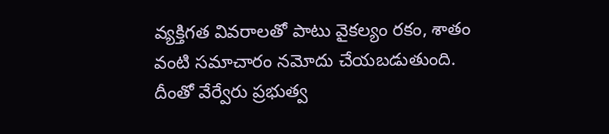వ్యక్తిగత వివరాలతో పాటు వైకల్యం రకం, శాతం వంటి సమాచారం నమోదు చేయబడుతుంది. దీంతో వేర్వేరు ప్రభుత్వ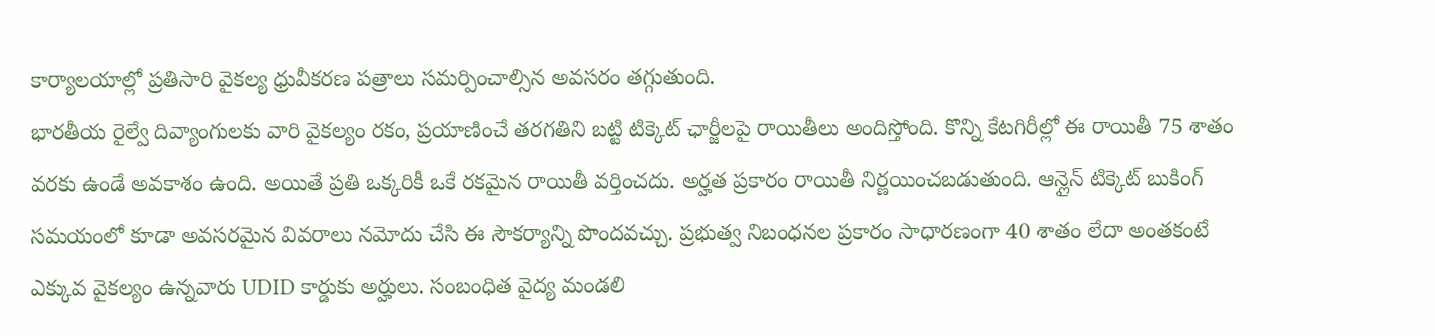కార్యాలయాల్లో ప్రతిసారి వైకల్య ధ్రువీకరణ పత్రాలు సమర్పించాల్సిన అవసరం తగ్గుతుంది.
భారతీయ రైల్వే దివ్యాంగులకు వారి వైకల్యం రకం, ప్రయాణించే తరగతిని బట్టి టిక్కెట్ ఛార్జీలపై రాయితీలు అందిస్తోంది. కొన్ని కేటగిరీల్లో ఈ రాయితీ 75 శాతం వరకు ఉండే అవకాశం ఉంది. అయితే ప్రతి ఒక్కరికీ ఒకే రకమైన రాయితీ వర్తించదు. అర్హత ప్రకారం రాయితీ నిర్ణయించబడుతుంది. ఆన్లైన్ టిక్కెట్ బుకింగ్ సమయంలో కూడా అవసరమైన వివరాలు నమోదు చేసి ఈ సౌకర్యాన్ని పొందవచ్చు. ప్రభుత్వ నిబంధనల ప్రకారం సాధారణంగా 40 శాతం లేదా అంతకంటే ఎక్కువ వైకల్యం ఉన్నవారు UDID కార్డుకు అర్హులు. సంబంధిత వైద్య మండలి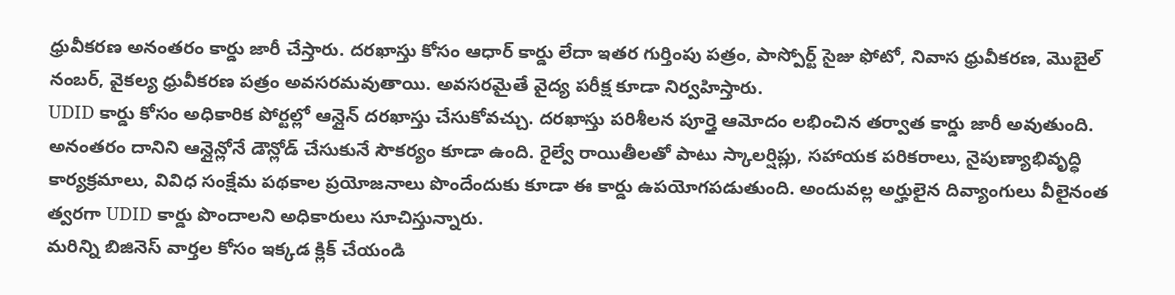ధ్రువీకరణ అనంతరం కార్డు జారీ చేస్తారు. దరఖాస్తు కోసం ఆధార్ కార్డు లేదా ఇతర గుర్తింపు పత్రం, పాస్పోర్ట్ సైజు ఫోటో, నివాస ధ్రువీకరణ, మొబైల్ నంబర్, వైకల్య ధ్రువీకరణ పత్రం అవసరమవుతాయి. అవసరమైతే వైద్య పరీక్ష కూడా నిర్వహిస్తారు.
UDID కార్డు కోసం అధికారిక పోర్టల్లో ఆన్లైన్ దరఖాస్తు చేసుకోవచ్చు. దరఖాస్తు పరిశీలన పూర్తై ఆమోదం లభించిన తర్వాత కార్డు జారీ అవుతుంది. అనంతరం దానిని ఆన్లైన్లోనే డౌన్లోడ్ చేసుకునే సౌకర్యం కూడా ఉంది. రైల్వే రాయితీలతో పాటు స్కాలర్షిప్లు, సహాయక పరికరాలు, నైపుణ్యాభివృద్ధి కార్యక్రమాలు, వివిధ సంక్షేమ పథకాల ప్రయోజనాలు పొందేందుకు కూడా ఈ కార్డు ఉపయోగపడుతుంది. అందువల్ల అర్హులైన దివ్యాంగులు వీలైనంత త్వరగా UDID కార్డు పొందాలని అధికారులు సూచిస్తున్నారు.
మరిన్ని బిజినెస్ వార్తల కోసం ఇక్కడ క్లిక్ చేయండి